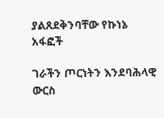ያልጸደቅንባቸው የኩነኔ አፋፎች

ገራችን ጦርነትን እንደባሕላዊ ውርስ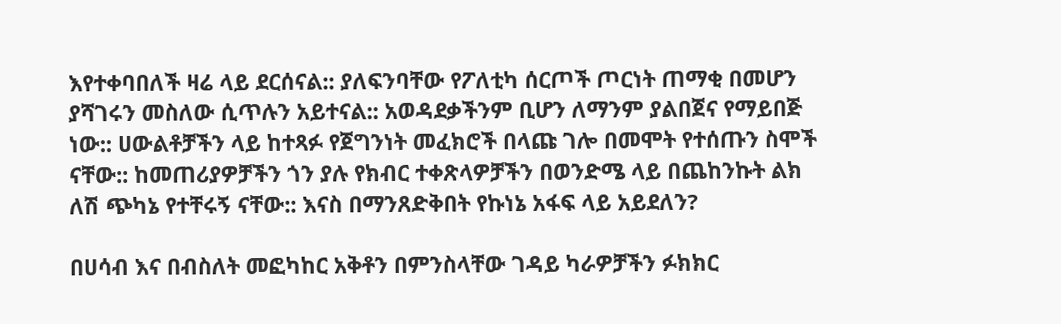እየተቀባበለች ዛሬ ላይ ደርሰናል:: ያለፍንባቸው የፖለቲካ ሰርጦች ጦርነት ጠማቂ በመሆን ያሻገሩን መስለው ሲጥሉን አይተናል:: አወዳደቃችንም ቢሆን ለማንም ያልበጀና የማይበጅ ነው:: ሀውልቶቻችን ላይ ከተጻፉ የጀግንነት መፈክሮች በላጩ ገሎ በመሞት የተሰጡን ስሞች ናቸው:: ከመጠሪያዎቻችን ጎን ያሉ የክብር ተቀጽላዎቻችን በወንድሜ ላይ በጨከንኩት ልክ ለሽ ጭካኔ የተቸሩኝ ናቸው:: እናስ በማንጸድቅበት የኩነኔ አፋፍ ላይ አይደለን?

በሀሳብ እና በብስለት መፎካከር አቅቶን በምንስላቸው ገዳይ ካራዎቻችን ፉክክር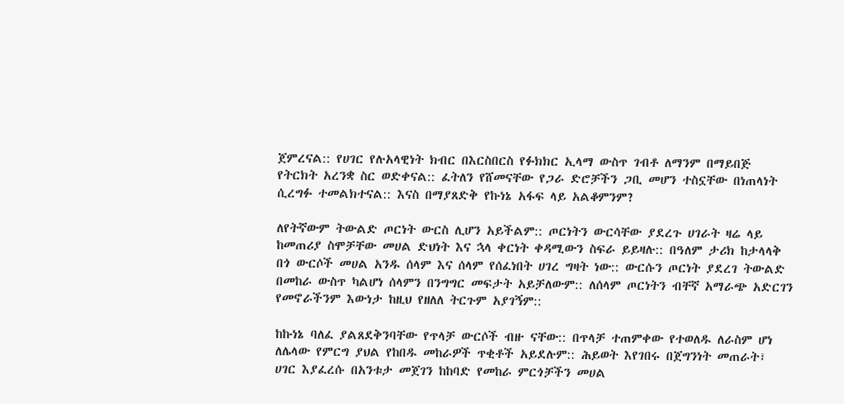ጀምረናል:: የሀገር የሉአላዊነት ክብር በእርስበርስ የፉክክር ኢላማ ውስጥ ገብቶ ለማንም በማይበጅ የትርክት አረንቋ ስር ወድቀናል:: ፈትለን የሸመናቸው የጋራ ድሮቻችን ጋቢ መሆን ተስኗቸው በነጠላነት ሲረግፉ ተመልክተናል:: እናስ በማያጸድቅ የኩነኔ አፋፍ ላይ አልቆምንም?

ለየትኛውም ትውልድ ጦርነት ውርስ ሊሆን አይችልም:: ጦርነትን ውርሳቸው ያደረጉ ሀገራት ዛሬ ላይ ከመጠሪያ ስሞቻቸው መሀል ድህነት እና ኋላ ቀርነት ቀዳሚውን ስፍራ ይይዛሉ:: በዓለም ታሪክ ከታላላቅ በጎ ውርሶች መሀል አንዱ ሰላም እና ሰላም የሰፈነበት ሀገረ ግዛት ነው:: ውርሱን ጦርነት ያደረገ ትውልድ በመከራ ውስጥ ካልሆነ ሰላምን በንግግር መፍታት አይቻለውም:: ለሰላም ጦርነትን ብቸኛ አማራጭ አድርገን የመኖራችንም እውነታ ከዚህ የዘለለ ትርጉም አያገኝም::

ከኩነኔ ባለፈ ያልጸደቅንባቸው የጥላቻ ውርሶች ብዙ ናቸው:: በጥላቻ ተጠምቀው የተወለዱ ለራስም ሆነ ለሌላው የምርግ ያህል የከበዱ መከራዎች ጥቂቶች አይደሉም:: ሕይወት እየገበሩ በጀግንነት መጠራት፣ ሀገር እያፈረሱ በአንቱታ መጀገን ከከባድ የመከራ ምርጎቻችን መሀል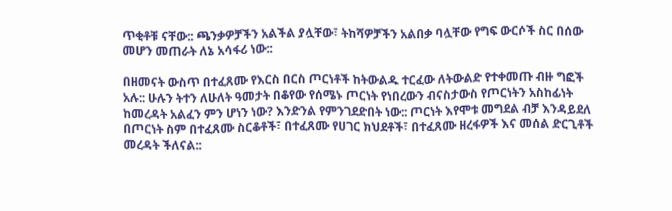ጥቂቶቹ ናቸው:: ጫንቃዎቻችን አልችል ያሏቸው፣ ትከሻዎቻችን አልበቃ ባሏቸው የግፍ ውርሶች ስር በሰው መሆን መጠራት ለኔ አሳፋሪ ነው::

በዘመናት ውስጥ በተፈጸሙ የእርስ በርስ ጦርነቶች ከትውልዱ ተርፈው ለትውልድ የተቀመጡ ብዙ ግፎች አሉ:: ሁሉን ትተን ለሁለት ዓመታት በቆየው የሰሜኑ ጦርነት የነበረውን ብናስታውስ የጦርነትን አስከፊነት ከመረዳት አልፈን ምን ሆነን ነው? እንድንል የምንገደድበት ነው:: ጦርነት እየሞቱ መግደል ብቻ እንዳይደለ በጦርነት ስም በተፈጸሙ ስርቆቶች፣ በተፈጸሙ የሀገር ክህደቶች፣ በተፈጸሙ ዘረፋዎች እና መሰል ድርጊቶች መረዳት ችለናል::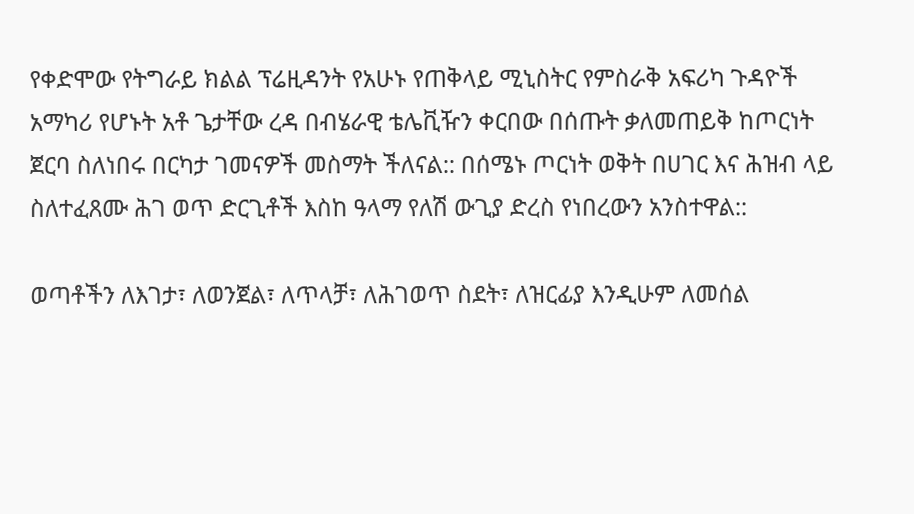የቀድሞው የትግራይ ክልል ፕሬዚዳንት የአሁኑ የጠቅላይ ሚኒስትር የምስራቅ አፍሪካ ጉዳዮች አማካሪ የሆኑት አቶ ጌታቸው ረዳ በብሄራዊ ቴሌቪዥን ቀርበው በሰጡት ቃለመጠይቅ ከጦርነት ጀርባ ስለነበሩ በርካታ ገመናዎች መስማት ችለናል:: በሰሜኑ ጦርነት ወቅት በሀገር እና ሕዝብ ላይ ስለተፈጸሙ ሕገ ወጥ ድርጊቶች እስከ ዓላማ የለሽ ውጊያ ድረስ የነበረውን አንስተዋል::

ወጣቶችን ለእገታ፣ ለወንጀል፣ ለጥላቻ፣ ለሕገወጥ ስደት፣ ለዝርፊያ እንዲሁም ለመሰል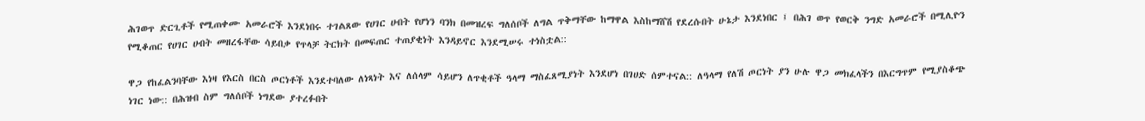ሕገወጥ ድርጊቶች የሚጠቀሙ አመራሮች እንደነበሩ ተገልጸው የሀገር ሀብት የሆነን ባንክ በመዝረፍ ግለሰቦች ለግል ጥቅማቸው ከማዋል እስከማሸሽ የደረሱበት ሁኔታ እንደነበር ፤ በሕገ ወጥ የወርቅ ንግድ አመራሮች በሚሊዮን የሚቆጠር የሀገር ሀብት መዘረፋቸው ሳይበቃ የጥላቻ ትርክት በመፍጠር ተጠያቂነት እንዳይኖር እንደሚሠሩ ተነስቷል::

ዋጋ የከፈልንባቸው እነዛ የእርስ በርስ ጦርነቶች እንደተባለው ለነጻነት እና ለሰላም ሳይሆን ለጥቂቶች ዓላማ ማስፈጸሚያነት እንደሆነ በገሀድ ሰምተናል:: ለዓላማ የለሽ ጦርነት ያን ሁሉ ዋጋ መክፈላችን በእርግጥም የሚያስቆጭ ነገር ነው:: በሕዝብ ስም ግለሰቦች ነግደው ያተረፉበት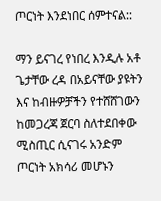ጦርነት እንደነበር ሰምተናል::

ማን ይናገረ የነበረ እንዲሉ አቶ ጌታቸው ረዳ በአይናቸው ያዩትን እና ከብዙዎቻችን የተሸሸገውን ከመጋረጃ ጀርባ ስለተደበቀው ሚስጢር ሲናገሩ አንድም ጦርነት አክሳሪ መሆኑን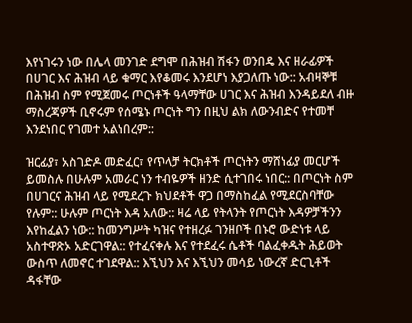እየነገሩን ነው በሌላ መንገድ ደግሞ በሕዝብ ሽፋን ወንበዴ እና ዘራፊዎች በሀገር እና ሕዝብ ላይ ቁማር እየቆመሩ እንደሆነ እያጋለጡ ነው:: አብዛኞቹ በሕዝብ ስም የሚጀመሩ ጦርነቶች ዓላማቸው ሀገር እና ሕዝብ እንዳይደለ ብዙ ማስረጃዎች ቢኖሩም የሰሜኑ ጦርነት ግን በዚህ ልክ ለውንብድና የተመቸ እንደነበር የገመተ አልነበረም::

ዝርፊያ፣ አስገድዶ መድፈር፣ የጥላቻ ትርክቶች ጦርነትን ማሸነፊያ መርሆች ይመስሉ በሁሉም አመራር ነን ተብዬዎች ዘንድ ሲተገበሩ ነበር:: በጦርነት ስም በሀገርና ሕዝብ ላይ የሚደረጉ ክህደቶች ዋጋ በማስከፈል የሚደርስባቸው የሉም:: ሁሉም ጦርነት እዳ አለው:: ዛሬ ላይ የትላንት የጦርነት እዳዎቻችንን እየከፈልን ነው:: ከመንግሥት ካዝና የተዘረፉ ገንዘቦች በኑሮ ውድነቱ ላይ አስተዋጽኦ አድርገዋል:: የተፈናቀሉ እና የተደፈሩ ሴቶች ባልፈቀዱት ሕይወት ውስጥ ለመኖር ተገደዋል:: እኚህን እና እኚህን መሳይ ነውረኛ ድርጊቶች ዳፋቸው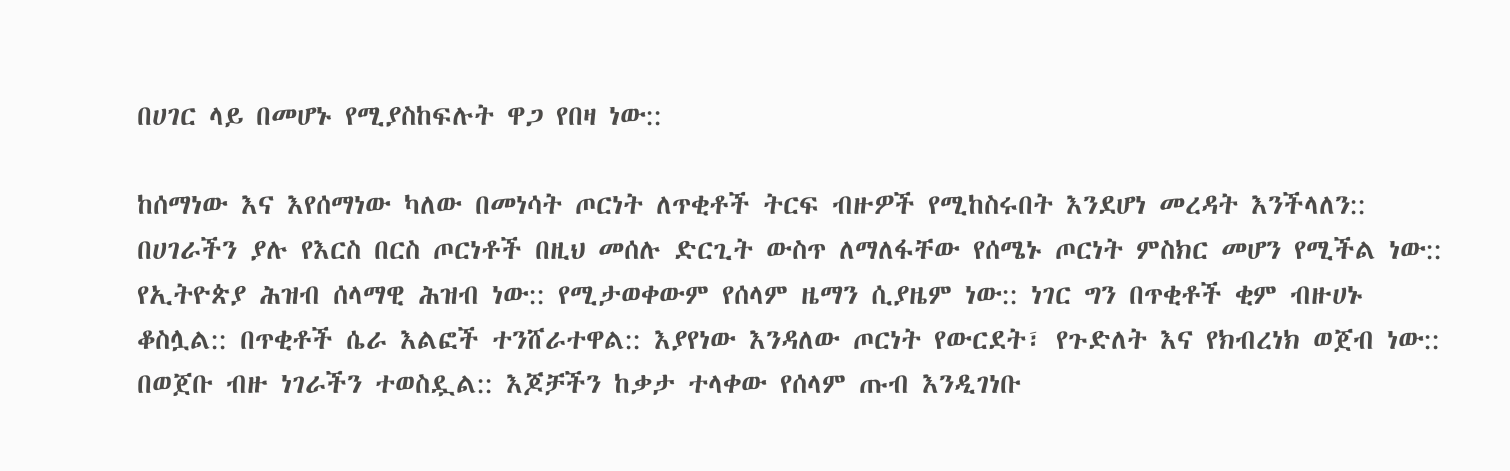በሀገር ላይ በመሆኑ የሚያስከፍሉት ዋጋ የበዛ ነው::

ከሰማነው እና እየሰማነው ካለው በመነሳት ጦርነት ለጥቂቶች ትርፍ ብዙዎች የሚከስሩበት እንደሆነ መረዳት እንችላለን:: በሀገራችን ያሉ የእርስ በርስ ጦርነቶች በዚህ መሰሉ ድርጊት ውስጥ ለማለፋቸው የሰሜኑ ጦርነት ምስክር መሆን የሚችል ነው:: የኢትዮጵያ ሕዝብ ሰላማዊ ሕዝብ ነው:: የሚታወቀውም የሰላም ዜማን ሲያዜም ነው:: ነገር ግን በጥቂቶች ቂም ብዙሀኑ ቆስሏል:: በጥቂቶች ሴራ እልፎች ተንሸራተዋል:: እያየነው እንዳለው ጦርነት የውርደት፣ የጉድለት እና የክብረነክ ወጀብ ነው:: በወጀቡ ብዙ ነገራችን ተወስዷል:: እጆቻችን ከቃታ ተላቀው የሰላም ጡብ እንዲገነቡ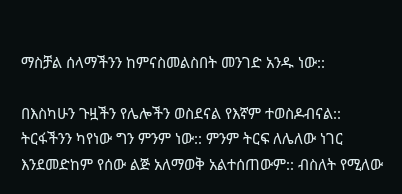ማስቻል ሰላማችንን ከምናስመልስበት መንገድ አንዱ ነው::

በእስካሁን ጉዟችን የሌሎችን ወስደናል የእኛም ተወስዶብናል:: ትርፋችንን ካየነው ግን ምንም ነው:: ምንም ትርፍ ለሌለው ነገር እንደመድከም የሰው ልጅ አለማወቅ አልተሰጠውም:: ብስለት የሚለው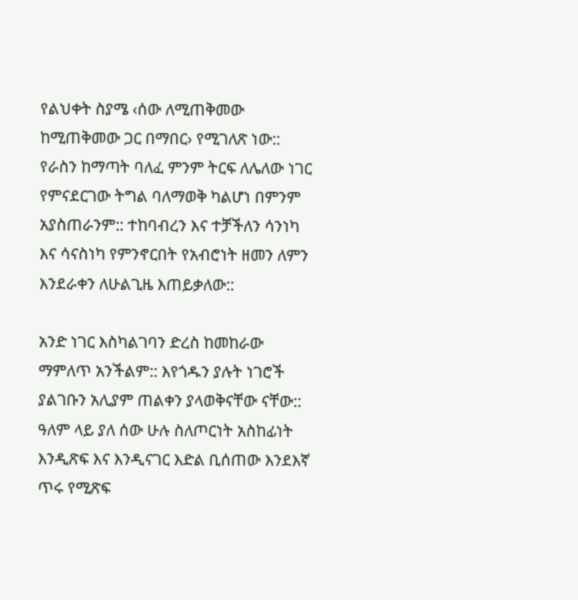የልህቀት ስያሜ ‹ሰው ለሚጠቅመው ከሚጠቅመው ጋር በማበር› የሚገለጽ ነው:: የራስን ከማጣት ባለፈ ምንም ትርፍ ለሌለው ነገር የምናደርገው ትግል ባለማወቅ ካልሆነ በምንም አያስጠራንም:: ተከባብረን እና ተቻችለን ሳንነካ እና ሳናስነካ የምንኖርበት የአብሮነት ዘመን ለምን እንደራቀን ለሁልጊዜ እጠይቃለው::

አንድ ነገር እስካልገባን ድረስ ከመከራው ማምለጥ አንችልም:: እየጎዱን ያሉት ነገሮች ያልገቡን አሊያም ጠልቀን ያላወቅናቸው ናቸው:: ዓለም ላይ ያለ ሰው ሁሉ ስለጦርነት አስከፊነት እንዲጽፍ እና እንዲናገር እድል ቢሰጠው እንደእኛ ጥሩ የሚጽፍ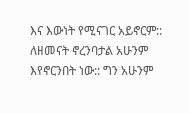እና እውነት የሚናገር አይኖርም:: ለዘመናት ኖረንባታል አሁንም እየኖርንበት ነው:: ግን አሁንም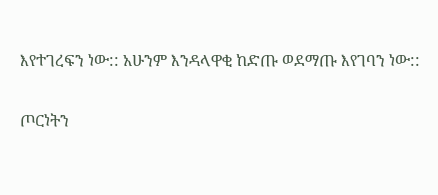እየተገረፍን ነው:: አሁንም እንዳላዋቂ ከድጡ ወደማጡ እየገባን ነው::

ጦርነትን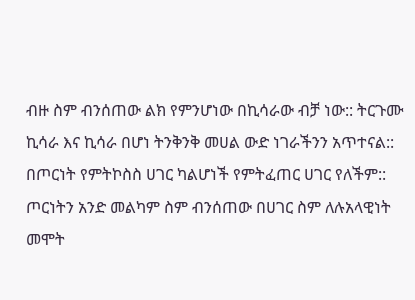ብዙ ስም ብንሰጠው ልክ የምንሆነው በኪሳራው ብቻ ነው:: ትርጉሙ ኪሳራ እና ኪሳራ በሆነ ትንቅንቅ መሀል ውድ ነገራችንን አጥተናል:: በጦርነት የምትኮስስ ሀገር ካልሆነች የምትፈጠር ሀገር የለችም:: ጦርነትን አንድ መልካም ስም ብንሰጠው በሀገር ስም ለሉአላዊነት መሞት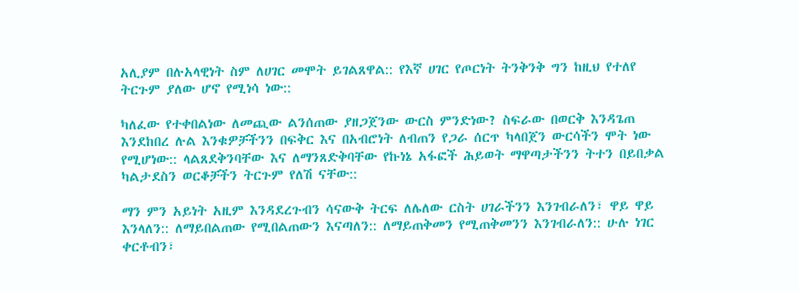አሊያም በሉአላዊነት ስም ለሀገር መሞት ይገልጸዋል:: የእኛ ሀገር የጦርነት ትንቅንቅ ግን ከዚህ የተለየ ትርጉም ያለው ሆኖ የሚነሳ ነው::

ካለፈው የተቀበልነው ለመጪው ልንሰጠው ያዘጋጀንው ውርስ ምንድነው? ስፍራው በወርቅ እንዳጌጠ እንደከበረ ሉል እንቁዎቻችንን በፍቅር እና በአብሮነት ለብጠን የጋራ ሰርጥ ካላበጀን ውርሳችን ሞት ነው የሚሆነው:: ላልጸደቅንባቸው እና ለማንጸድቅባቸው የኩነኔ አፋፎች ሕይወት ማዋጣታችንን ትተን በይበቃል ካልታደስን ወርቆቻችን ትርጉም የለሽ ናቸው::

ማን ምን አይነት አዚም እንዳደረጉብን ሳናውቅ ትርፍ ለሌለው ርስት ሀገራችንን እንገብራለን፣ ዋይ ዋይ እንላለን:: ለማይበልጠው የሚበልጠውን እናጣለን:: ለማይጠቅመን የሚጠቅመንን እንገብራለን:: ሁሉ ነገር ቀርቶብን፣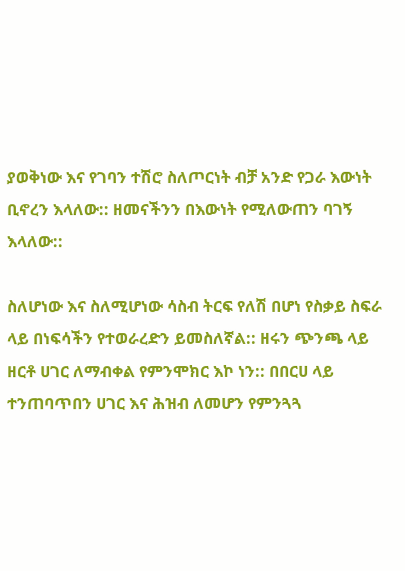ያወቅነው እና የገባን ተሽሮ ስለጦርነት ብቻ አንድ የጋራ እውነት ቢኖረን እላለው:: ዘመናችንን በእውነት የሚለውጠን ባገኝ እላለው::

ስለሆነው እና ስለሚሆነው ሳስብ ትርፍ የለሽ በሆነ የስቃይ ስፍራ ላይ በነፍሳችን የተወራረድን ይመስለኛል:: ዘሩን ጭንጫ ላይ ዘርቶ ሀገር ለማብቀል የምንሞክር እኮ ነን:: በበርሀ ላይ ተንጠባጥበን ሀገር እና ሕዝብ ለመሆን የምንጓጓ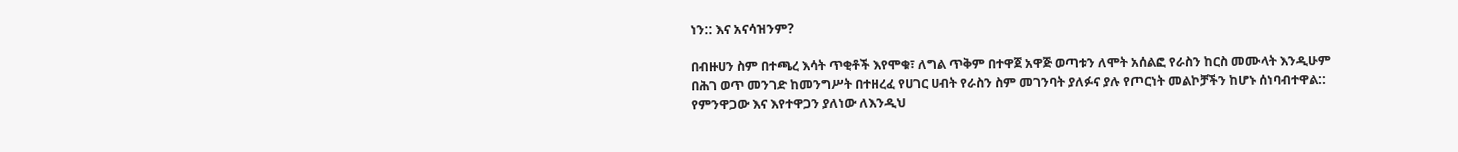ነን:: እና አናሳዝንም?

በብዙሀን ስም በተጫረ እሳት ጥቂቶች እየሞቁ፣ ለግል ጥቅም በተዋጀ አዋጅ ወጣቱን ለሞት አሰልፎ የራስን ከርስ መሙላት እንዲሁም በሕገ ወጥ መንገድ ከመንግሥት በተዘረፈ የሀገር ሀብት የራስን ስም መገንባት ያለፉና ያሉ የጦርነት መልኮቻችን ከሆኑ ሰነባብተዋል:: የምንዋጋው እና እየተዋጋን ያለነው ለእንዲህ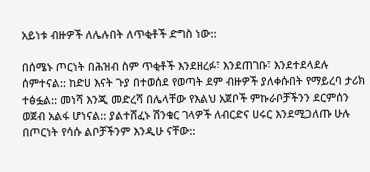አይነቱ ብዙዎች ለሌሉበት ለጥቂቶች ድግስ ነው::

በሰሜኑ ጦርነት በሕዝብ ስም ጥቂቶች እንደዘረፉ፣ እንደጠገቡ፣ እንደተደላደሉ ሰምተናል:: ከድሀ እናት ጉያ በተወሰደ የወጣት ደም ብዙዎች ያለቀሱበት የማይረባ ታሪክ ተፅፏል:: መነሻ እንጂ መድረሻ በሌላቸው የእልህ አጀቦች ምኩራቦቻችንን ደርምሰን ወጀብ አልፋ ሆነናል:: ያልተሸፈኑ ሽንቁር ገላዎች ለብርድና ሀሩር እንደሚጋለጡ ሁሉ በጦርነት የሳሱ ልቦቻችንም እንዲሁ ናቸው::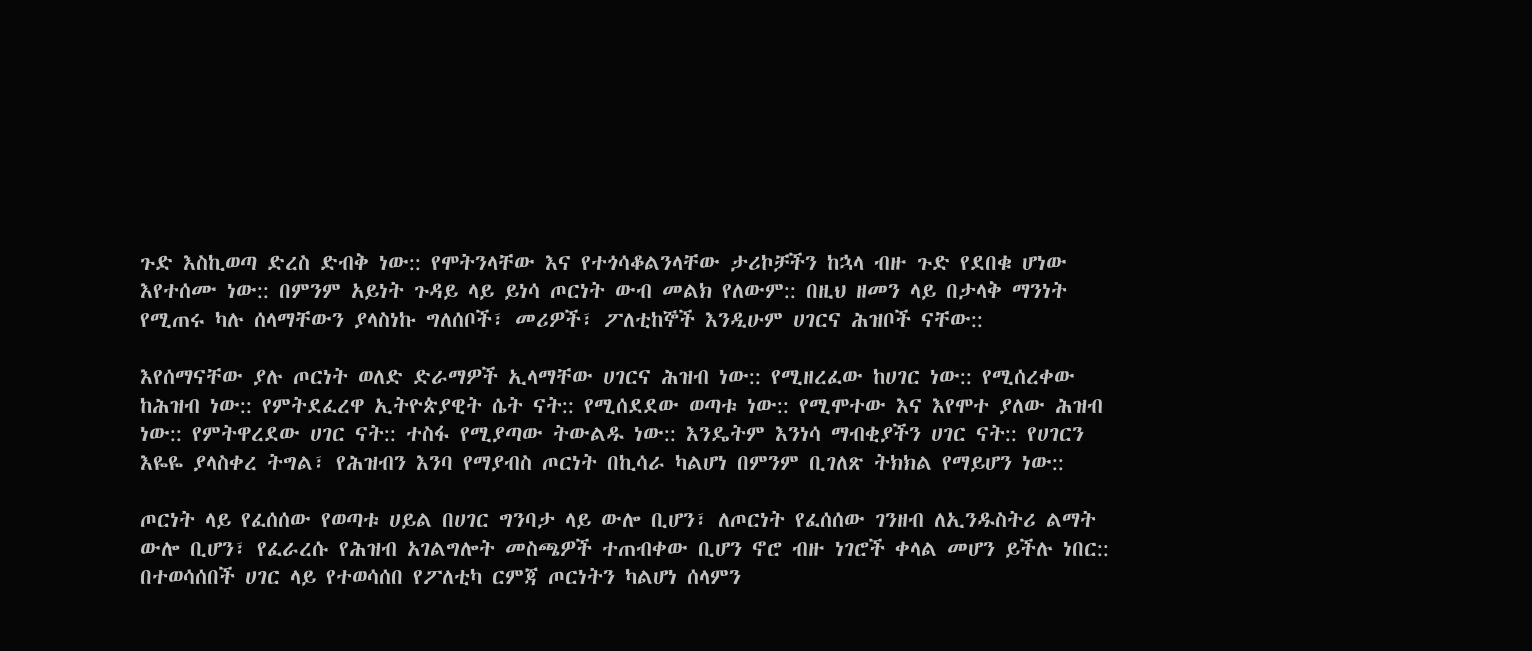ጉድ እስኪወጣ ድረስ ድብቅ ነው:: የሞትንላቸው እና የተጎሳቆልንላቸው ታሪኮቻችን ከኋላ ብዙ ጉድ የደበቁ ሆነው እየተሰሙ ነው:: በምንም አይነት ጉዳይ ላይ ይነሳ ጦርነት ውብ መልክ የለውም:: በዚህ ዘመን ላይ በታላቅ ማንነት የሚጠሩ ካሉ ሰላማቸውን ያላስነኩ ግለሰቦች፣ መሪዎች፣ ፖለቲከኞች እንዲሁም ሀገርና ሕዝቦች ናቸው::

እየሰማናቸው ያሉ ጦርነት ወለድ ድራማዎች ኢላማቸው ሀገርና ሕዝብ ነው:: የሚዘረፈው ከሀገር ነው:: የሚሰረቀው ከሕዝብ ነው:: የምትደፈረዋ ኢትዮጵያዊት ሴት ናት:: የሚሰደደው ወጣቱ ነው:: የሚሞተው እና እየሞተ ያለው ሕዝብ ነው:: የምትዋረደው ሀገር ናት:: ተስፋ የሚያጣው ትውልዱ ነው:: እንዴትም እንነሳ ማብቂያችን ሀገር ናት:: የሀገርን እዬዬ ያላስቀረ ትግል፣ የሕዝብን እንባ የማያብስ ጦርነት በኪሳራ ካልሆነ በምንም ቢገለጽ ትክክል የማይሆን ነው::

ጦርነት ላይ የፈሰሰው የወጣቱ ሀይል በሀገር ግንባታ ላይ ውሎ ቢሆን፣ ለጦርነት የፈሰሰው ገንዘብ ለኢንዱስትሪ ልማት ውሎ ቢሆን፣ የፈራረሱ የሕዝብ አገልግሎት መስጫዎች ተጠብቀው ቢሆን ኖሮ ብዙ ነገሮች ቀላል መሆን ይችሉ ነበር:: በተወሳሰበች ሀገር ላይ የተወሳሰበ የፖለቲካ ርምጃ ጦርነትን ካልሆነ ሰላምን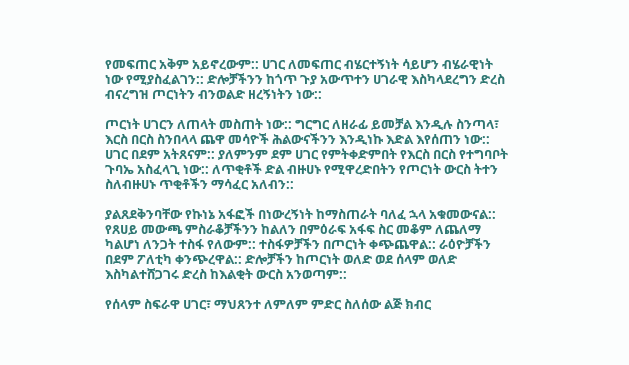የመፍጠር አቅም አይኖረውም:: ሀገር ለመፍጠር ብሄርተኝነት ሳይሆን ብሄራዊነት ነው የሚያስፈልገን:: ድሎቻችንን ከጎጥ ጉያ አውጥተን ሀገራዊ እስካላደረግን ድረስ ብናረግዝ ጦርነትን ብንወልድ ዘረኝነትን ነው::

ጦርነት ሀገርን ለጠላት መስጠት ነው:: ግርግር ለዘራፊ ይመቻል እንዲሉ ስንጣላ፣ እርስ በርስ ስንበላላ ጨዋ መሳዮች ሕልውናችንን እንዲነኩ እድል እየሰጠን ነው:: ሀገር በደም አትጸናም:: ያለምንም ደም ሀገር የምትቀድምበት የእርስ በርስ የተግባቦት ጉባኤ አስፈላጊ ነው:: ለጥቂቶች ድል ብዙሀኑ የሚዋረድበትን የጦርነት ውርስ ትተን ስለብዙሀኑ ጥቂቶችን ማሳፈር አለብን::

ያልጸደቅንባቸው የኩነኔ አፋፎች በነውረኝነት ከማስጠራት ባለፈ ኋላ አቁመውናል:: የጸሀይ መውጫ ምስራቆቻችንን ከልለን በምዕራፍ አፋፍ ስር መቆም ለጨለማ ካልሆነ ለንጋት ተስፋ የለውም:: ተስፋዎቻችን በጦርነት ቀጭጨዋል:: ራዕዮቻችን በደም ፖለቲካ ቀንጭረዋል:: ድሎቻችን ከጦርነት ወለድ ወደ ሰላም ወለድ እስካልተሸጋገሩ ድረስ ከእልቂት ውርስ አንወጣም::

የሰላም ስፍራዋ ሀገር፣ ማህጸንተ ለምለም ምድር ስለሰው ልጅ ክብር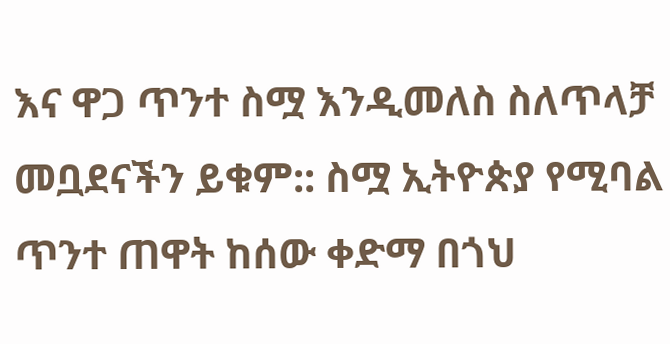እና ዋጋ ጥንተ ስሟ እንዲመለስ ስለጥላቻ መቧደናችን ይቁም:: ስሟ ኢትዮጵያ የሚባል ጥንተ ጠዋት ከሰው ቀድማ በጎህ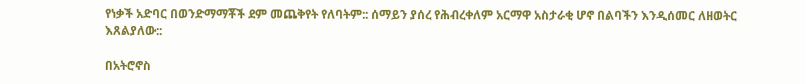የነቃች አድባር በወንድማማቾች ደም መጨቅየት የለባትም:: ሰማይን ያሰረ የሕብረቀለም አርማዋ አስታራቂ ሆኖ በልባችን እንዲሰመር ለዘወትር እጸልያለው::

በአትሮኖስ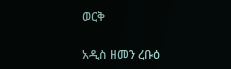ወርቅ

አዲስ ዘመን ረቡዕ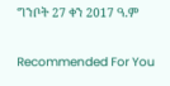ግንቦት 27 ቀን 2017 ዓ.ም

Recommended For You